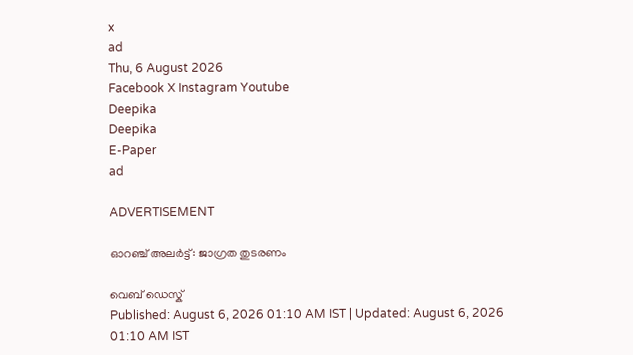x
ad
Thu, 6 August 2026
Facebook X Instagram Youtube
Deepika
Deepika
E-Paper
ad

ADVERTISEMENT

ഓറഞ്ച് അലര്‍ട്ട്: ജാഗ്രത തുടരണം

വെബ് ഡെസ്ക്
Published: August 6, 2026 01:10 AM IST | Updated: August 6, 2026 01:10 AM IST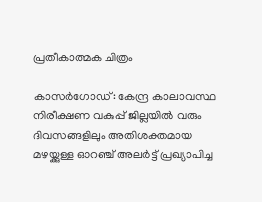പ്രതീകാത്മക ചിത്രം

കാസര്‍ഗോഡ്: കേന്ദ്ര കാലാവസ്ഥ നിരീക്ഷണ വകുപ്പ് ജില്ലയില്‍ വരും ദിവസങ്ങളിലും അതിശക്തമായ മഴയ്ക്കുള്ള ഓറഞ്ച് അലര്‍ട്ട് പ്രഖ്യാപിച്ച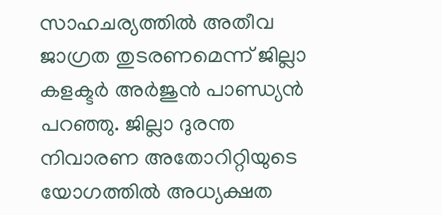സാഹചര്യത്തില്‍ അതീവ ജാഗ്രത തുടരണമെന്ന് ജില്ലാ കളക്ടര്‍ അര്‍ജുന്‍ പാണ്ഡ്യന്‍ പറഞ്ഞു. ജില്ലാ ദുരന്ത നിവാരണ അതോറിറ്റിയുടെ യോഗത്തില്‍ അധ്യക്ഷത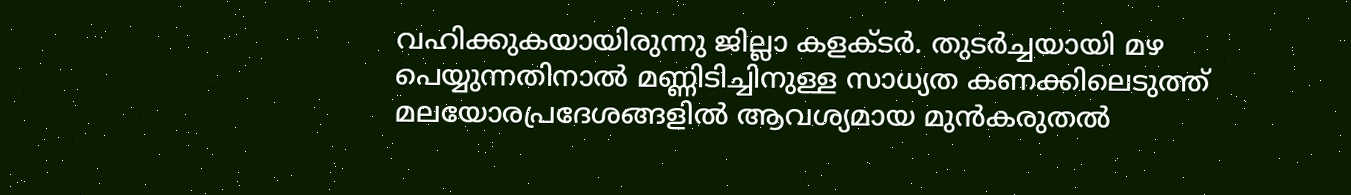വഹിക്കുകയായിരുന്നു ജില്ലാ കളക്ടര്‍. തുടര്‍ച്ചയായി മഴ പെയ്യുന്നതിനാല്‍ മണ്ണിടിച്ചിനുള്ള സാധ്യത കണക്കിലെടുത്ത് മലയോരപ്രദേശങ്ങളില്‍ ആവശ്യമായ മുന്‍കരുതല്‍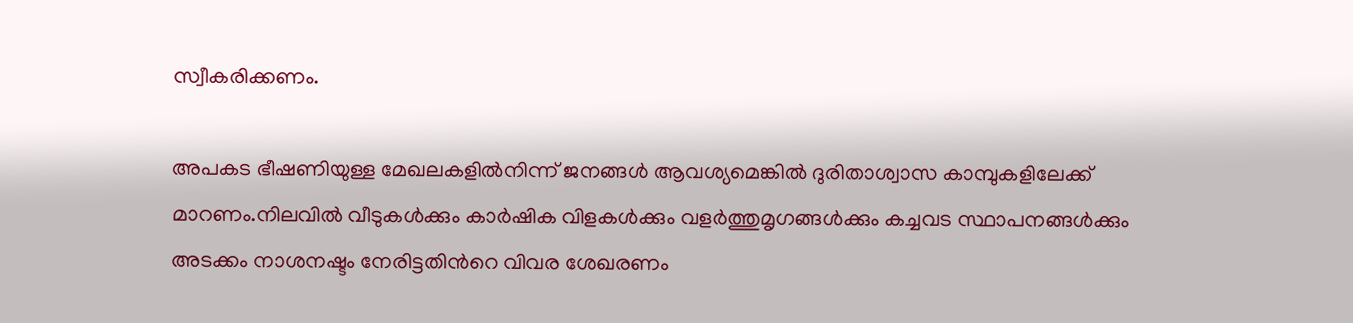സ്വീകരിക്കണം.

അപകട ഭീഷണിയുള്ള മേഖലകളില്‍നിന്ന് ജനങ്ങള്‍ ആവശ്യമെങ്കില്‍ ദുരിതാശ്വാസ കാമ്പുകളിലേക്ക് മാറണം.നിലവില്‍ വീടുകള്‍ക്കും കാര്‍ഷിക വിളകള്‍ക്കും വളര്‍ത്തുമൃഗങ്ങള്‍ക്കും കച്ചവട സ്ഥാപനങ്ങള്‍ക്കും അടക്കം നാശനഷ്ടം നേരിട്ടതിന്‍റെ വിവര ശേഖരണം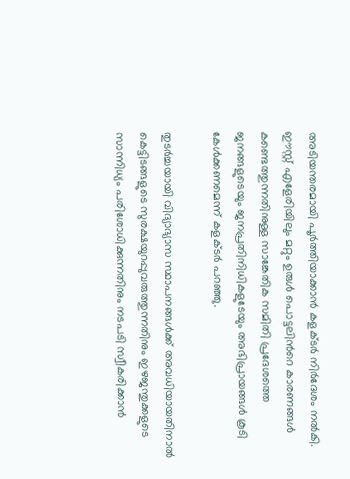അടിയന്തരമായി പൂര്‍ത്തിയാക്കാന്‍ കളക്ടര്‍ നിര്‍ദേശം നല്‍കി. ഈസ്റ്റ് എളേരിയിലും മറ്റും ഉരുള്‍ പൊട്ടലിന്‍റെ കാരണങ്ങള്‍ കണ്ടെത്തുന്നതിനുള്ള സാങ്കേതിക സമിതി പ്രദേശത്തെ ജനങ്ങളുടെയും ജനപ്രതിനിധികളുടേയും അഭിപ്രായങ്ങള്‍ കൂടി കേള്‍ക്കണമെന്ന് കളക്ടര്‍ പറഞ്ഞു.

തുടര്‍ച്ചയായി വിദ്യാഭ്യാസ സ്ഥാപനങ്ങള്‍ക്ക് അവധിയായതിനാല്‍ കെട്ടിടങ്ങളുടെ സുരക്ഷയുറപ്പുവരുത്തുന്നതിനും ഇഴജന്തുക്കളുടെ സാന്നിധ്യം പരിശോധിക്കുന്നതിനും നടപടി സ്വീകരിക്കാന്‍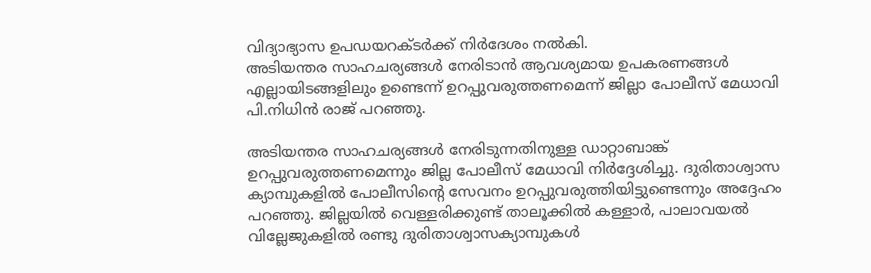വിദ്യാഭ്യാസ ഉപഡയറക്ടര്‍ക്ക് നിര്‍ദേശം നല്‍കി.
അടിയന്തര സാഹചര്യങ്ങള്‍ നേരിടാന്‍ ആവശ്യമായ ഉപകരണങ്ങള്‍ എല്ലായിടങ്ങളിലും ഉണ്ടെന്ന് ഉറപ്പുവരുത്തണമെന്ന് ജില്ലാ പോലീസ് മേധാവി പി.നിധിന്‍ രാജ് പറഞ്ഞു.

അടിയന്തര സാഹചര്യങ്ങള്‍ നേരിടുന്നതിനുള്ള ഡാറ്റാബാങ്ക് ഉറപ്പുവരുത്തണമെന്നും ജില്ല പോലീസ് മേധാവി നിര്‍ദ്ദേശിച്ചു. ദുരിതാശ്വാസ ക്യാമ്പുകളില്‍ പോലീസിന്‍റെ സേവനം ഉറപ്പുവരുത്തിയിട്ടുണ്ടെന്നും അദ്ദേഹം പറഞ്ഞു. ജില്ലയില്‍ വെള്ളരിക്കുണ്ട് താലൂക്കില്‍ കള്ളാര്‍, പാലാവയല്‍ വില്ലേജുകളില്‍ രണ്ടു ദുരിതാശ്വാസക്യാമ്പുകള്‍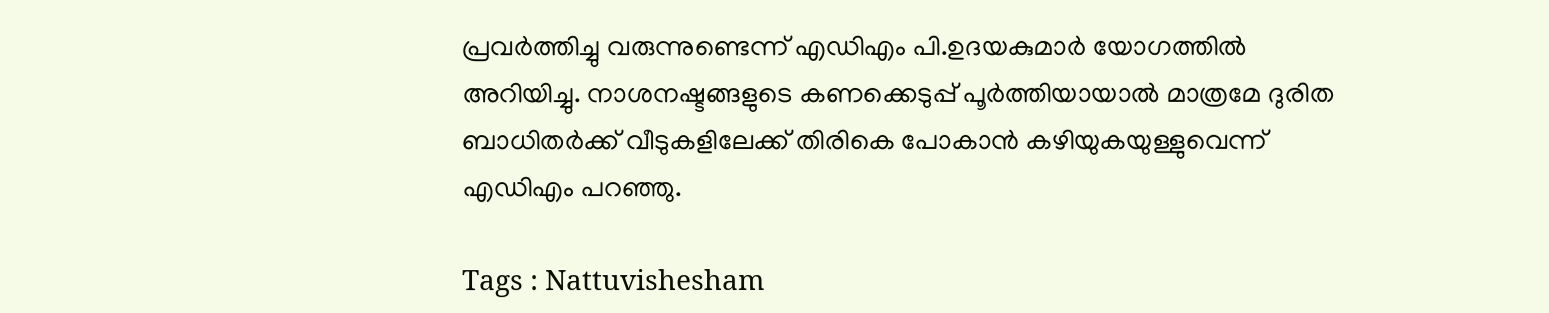പ്രവര്‍ത്തിച്ചു വരുന്നുണ്ടെന്ന് എഡിഎം പി.ഉദയകുമാര്‍ യോഗത്തില്‍ അറിയിച്ചു. നാശനഷ്ടങ്ങളുടെ കണക്കെടുപ്പ് പൂര്‍ത്തിയായാല്‍ മാത്രമേ ദുരിത ബാധിതര്‍ക്ക് വീടുകളിലേക്ക് തിരികെ പോകാന്‍ കഴിയുകയുള്ളുവെന്ന് എഡിഎം പറഞ്ഞു.

Tags : Nattuvishesham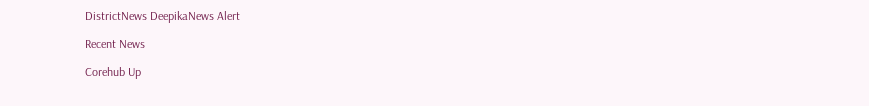DistrictNews DeepikaNews Alert

Recent News

Corehub Up